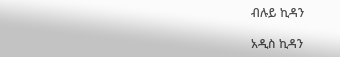ብሉይ ኪዳን

አዲስ ኪዳን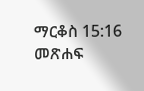ማርቆስ 15:16 መጽሐፍ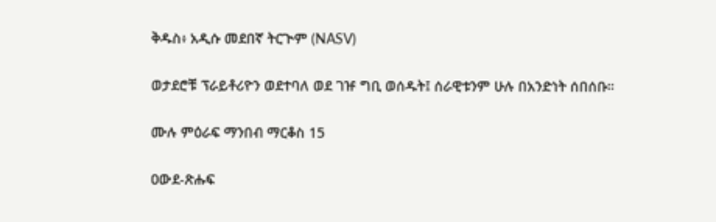ቅዱስ፥ አዲሱ መደበኛ ትርጒም (NASV)

ወታደሮቹ ፕራይቶሪዮን ወደተባለ ወደ ገዡ ግቢ ወሰዱት፤ ሰራዊቱንም ሁሉ በአንድነት ሰበሰቡ።

ሙሉ ምዕራፍ ማንበብ ማርቆስ 15

ዐውደ-ጽሑፍ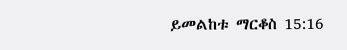ይመልከቱ ማርቆስ 15:16